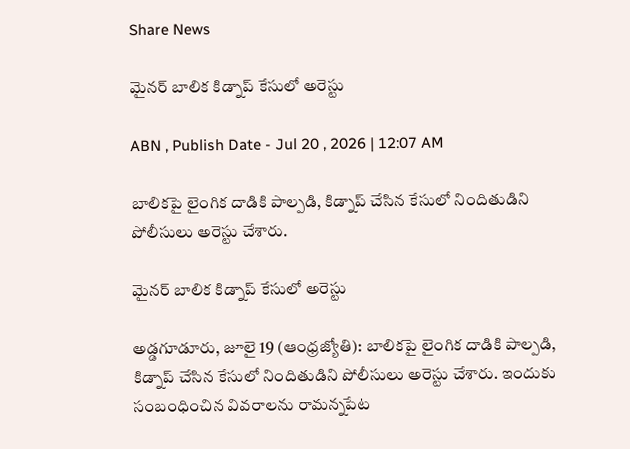Share News

మైనర్‌ బాలిక కిడ్నాప్‌ కేసులో అరెస్టు

ABN , Publish Date - Jul 20 , 2026 | 12:07 AM

బాలికపై లైంగిక దాడికి పాల్పడి, కిడ్నాప్‌ చేసిన కేసులో నిందితుడిని పోలీసులు అరెస్టు చేశారు.

మైనర్‌ బాలిక కిడ్నాప్‌ కేసులో అరెస్టు

అడ్డగూడూరు, జూలై 19 (ఆంధ్రజ్యోతి): బాలికపై లైంగిక దాడికి పాల్పడి, కిడ్నాప్‌ చేసిన కేసులో నిందితుడిని పోలీసులు అరెస్టు చేశారు. ఇందుకు సంబంధించిన వివరాలను రామన్నపేట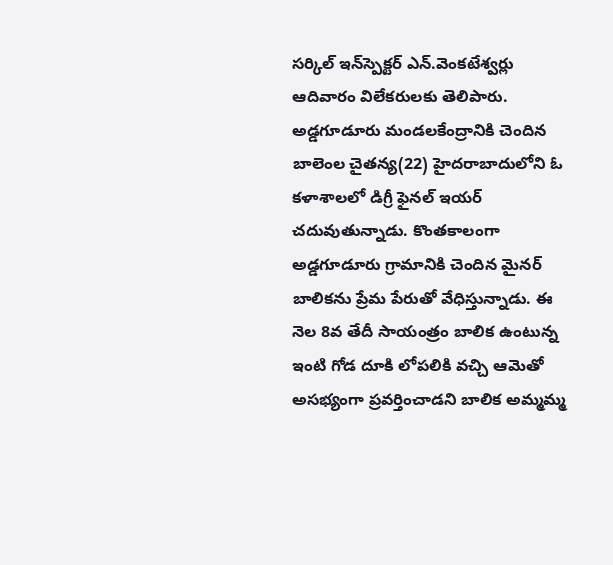సర్కిల్‌ ఇన్‌స్పెక్టర్‌ ఎన్‌.వెంకటేశ్వర్లు ఆదివారం విలేకరులకు తెలిపారు. అడ్డగూడూరు మండలకేంద్రానికి చెందిన బాలెంల చైతన్య(22) హైదరాబాదులోని ఓ కళాశాలలో డిగ్రీ ఫైనల్‌ ఇయర్‌ చదువుతున్నాడు. కొంతకాలంగా అడ్డగూడూరు గ్రామానికి చెందిన మైనర్‌ బాలికను ప్రేమ పేరుతో వేధిస్తున్నాడు. ఈ నెల 8వ తేదీ సాయంత్రం బాలిక ఉంటున్న ఇంటి గోడ దూకి లోపలికి వచ్చి ఆమెతో అసభ్యంగా ప్రవర్తించాడని బాలిక అమ్మమ్మ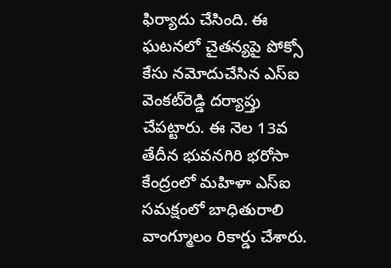ఫిర్యాదు చేసింది. ఈ ఘటనలో చైతన్యపై పోక్సో కేసు నమోదుచేసిన ఎస్‌ఐ వెంకట్‌రెడ్డి దర్యాప్తు చేపట్టారు. ఈ నెల 13వ తేదీన భువనగిరి భరోసా కేంద్రంలో మహిళా ఎస్‌ఐ సమక్షంలో బాధితురాలి వాంగ్మూలం రికార్డు చేశారు.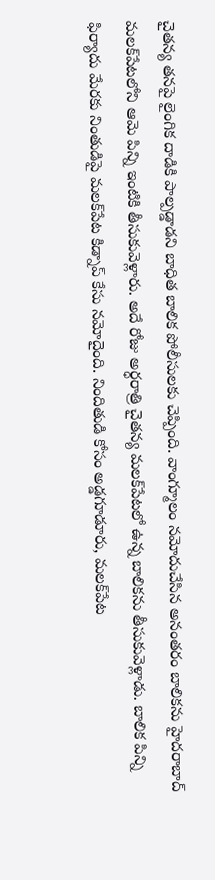చైతన్య తనపై లైంగిక దాడికి పాల్పడ్డాడని బాధిత బాలిక పోలీసులకు చెప్పింది. వాంగ్మూలం నమోదుచేసిన అనంతరం బాలికను హైదరాబాద్‌ మలక్‌పేటలోని ఆమె పిన్ని ఇంటికి తీసుకువెళ్లారు. అదే రోజు అర్ధరాత్రి చైతన్య మలక్‌పేటలో ఉన్న బాలికను తీసుకువెళ్లాడు. బాలిక పిన్ని ఫిర్యాదు మేరకు నింతుడిపై మలక్‌పేట కిడ్నాప్‌ కేసు నమోదైంది. నిందితుడి కోసం అడ్డగూడూరు, మలక్‌పేట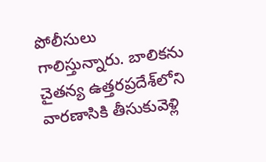పోలీసులు గాలిస్తున్నారు. బాలికను చైతన్య ఉత్తరప్రదేశ్‌లోని వారణాసికి తీసుకువెళ్లి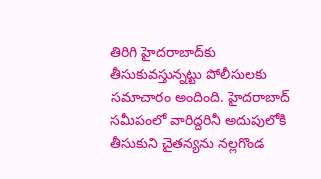తిరిగి హైదరాబాద్‌కు తీసుకువస్తున్నట్టు పోలీసులకు సమాచారం అందింది. హైదరాబాద్‌ సమీపంలో వారిద్దరినీ అదుపులోకి తీసుకుని చైతన్యను నల్లగొండ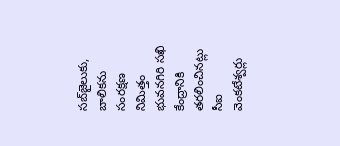సబ్‌జైలుకు, బాలికను సంరక్షణ నిమిత్తం భువనగిరి సఖి కేంద్రానికి తరలించినట్లు సీఐ వెంకటేశ్వర్లు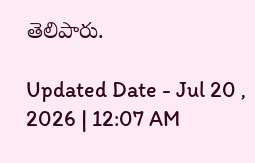తెలిపారు.

Updated Date - Jul 20 , 2026 | 12:07 AM